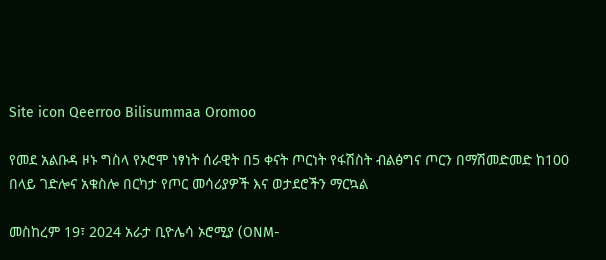Site icon Qeerroo Bilisummaa Oromoo

የመደ አልቡዳ ዞኑ ግስላ የኦሮሞ ነፃነት ሰራዊት በ5 ቀናት ጦርነት የፋሽስት ብልፅግና ጦርን በማሽመድመድ ከ100 በላይ ገድሎና አቁስሎ በርካታ የጦር መሳሪያዎች እና ወታደሮችን ማርኳል

መስከረም 19፣ 2024 አራታ ቢዮሌሳ ኦሮሚያ (ONM-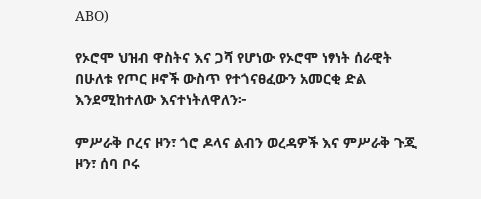ABO)

የኦሮሞ ህዝብ ዋስትና እና ጋሻ የሆነው የኦሮሞ ነፃነት ሰራዊት በሁለቱ የጦር ዞኖች ውስጥ የተጎናፀፈውን አመርቂ ድል እንደሚከተለው እናተነትለዋለን፦

ምሥራቅ ቦረና ዞን፣ ጎሮ ዶላና ልብን ወረዳዎች እና ምሥራቅ ጉጂ ዞን፣ ሰባ ቦሩ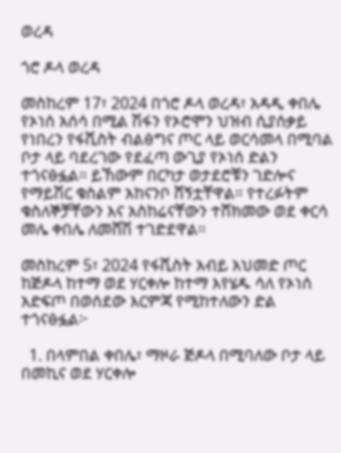ወረዳ

ጎሮ ዶላ ወረዳ

መስከረም 17፣ 2024 በጎሮ ዶላ ወረዳ፣ አዳዲ ቀበሌ የኦነሰ አሰሳ በሚል ሽፋን የኦሮሞን ህዝብ ሲያሰቃይ የነበረን የፋሺስት ብልፅግና ጦር ላይ ወርሳመላ በሚባል ቦታ ላይ ባደረገው የደፈጣ ውጊያ የኦነሰ ድልን ተጎናፅፏል። ይኸውም በርካታ ወታደሮቹን ገድሎና የማይሽር ቁስልም አከናንቦ ሸኝቷቸዋል። የተረፉትም ቁስለኞቻቸውን እና አስከሬናቸውን ተሸክመው ወደ ቀርሳ መሌ ቀበሌ ለመሸሽ ተገድደዋል።

መስከረም 5፣ 2024 የፋሺስት አብይ አህመድ ጦር ከጅዶላ ከተማ ወደ ሃርቀሎ ከተማ እየሄዱ ሳለ የኦነሰ አድፍጦ በወሰደው እርምጃ የሚከተለውን ድል ተጎናፅፏል፦

  1. በላምበል ቀበሌ፣ ማዞራ ጅዶላ በሚባለው ቦታ ላይ በመኪና ወደ ሃርቀሎ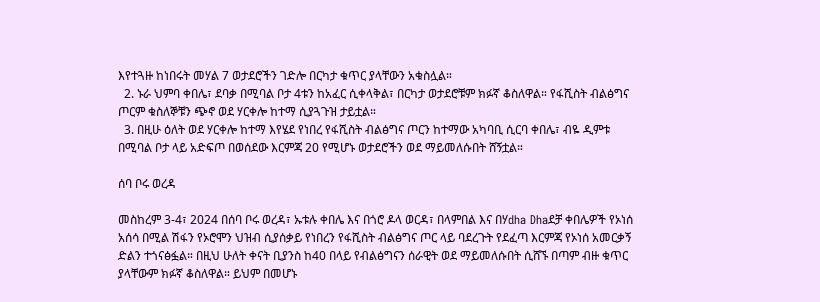እየተጓዙ ከነበሩት መሃል 7 ወታደሮችን ገድሎ በርካታ ቁጥር ያላቸውን አቁስሏል።
  2. ኑራ ህምባ ቀበሌ፣ ደባቃ በሚባል ቦታ 4ቱን ከአፈር ሲቀላቅል፣ በርካታ ወታደሮቹም ክፉኛ ቆስለዋል። የፋሺስት ብልፅግና ጦርም ቁስለኞቹን ጭኖ ወደ ሃርቀሎ ከተማ ሲያጓጉዝ ታይቷል።
  3. በዚሁ ዕለት ወደ ሃርቀሎ ከተማ እየሄደ የነበረ የፋሺስት ብልፅግና ጦርን ከተማው አካባቢ ሲርባ ቀበሌ፣ ብዬ ዲምቱ በሚባል ቦታ ላይ አድፍጦ በወሰደው እርምጃ 20 የሚሆኑ ወታደሮችን ወደ ማይመለሱበት ሸኝቷል።

ሰባ ቦሩ ወረዳ

መስከረም 3-4፣ 2024 በሰባ ቦሩ ወረዳ፣ ኡቱሉ ቀበሌ እና በጎሮ ዶላ ወርዳ፣ በላምበል እና በሃdha Dhaደቻ ቀበሌዎች የኦነሰ አሰሳ በሚል ሽፋን የኦሮሞን ህዝብ ሲያሰቃይ የነበረን የፋሺስት ብልፅግና ጦር ላይ ባደረጉት የደፈጣ እርምጃ የኦነሰ አመርቃኝ ድልን ተጎናፅፏል። በዚህ ሁለት ቀናት ቢያንስ ከ40 በላይ የብልፅግናን ሰራዊት ወደ ማይመለሱበት ሲሸኙ በጣም ብዙ ቁጥር ያላቸውም ክፉኛ ቆስለዋል። ይህም በመሆኑ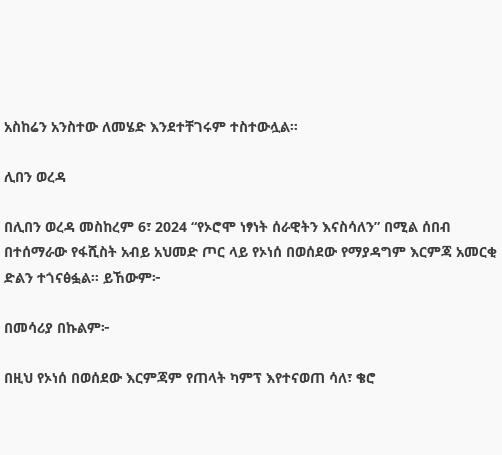አስከሬን አንስተው ለመሄድ እንደተቸገሩም ተስተውሏል።

ሊበን ወረዳ

በሊበን ወረዳ መስከረም 6፣ 2024 “የኦሮሞ ነፃነት ሰራዊትን እናስሳለን” በሚል ሰበብ በተሰማራው የፋሺስት አብይ አህመድ ጦር ላይ የኦነሰ በወሰደው የማያዳግም እርምጃ አመርቂ ድልን ተጎናፅፏል። ይኸውም፦

በመሳሪያ በኩልም፦

በዚህ የኦነሰ በወሰደው እርምጃም የጠላት ካምፕ እየተናወጠ ሳለ፣ ቄሮ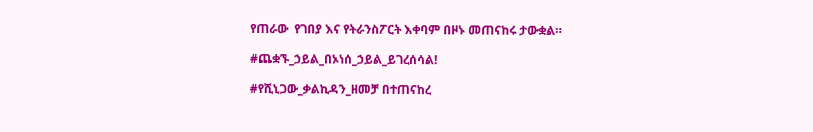የጠራው  የገበያ እና የትራንስፖርት እቀባም በዞኑ መጠናከሩ ታውቋል።

#ጨቋኙ_ኃይል_በኦነሰ_ኃይል_ይገረሰሳል!

#የሺኒጋው_ቃልኪዳን_ዘመቻ በተጠናከረ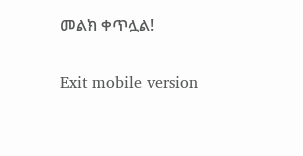መልክ ቀጥሏል!

Exit mobile version